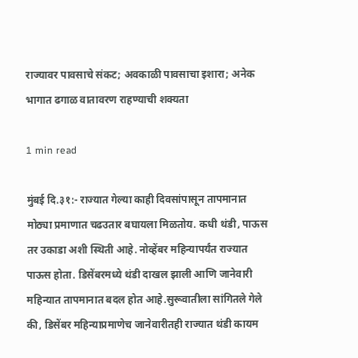राज्यावर पावसाचे संकट; अवकाळी पावसाचा इशारा; अनेक भागात ढगाळ वातावरण राहण्याची शक्यता

1 min read

मुंबई दि.३१:- राज्यात गेल्या काही दिवसांपासून तापमानात मोठ्या प्रमाणात चढउतार बघायला मिळतोय. कधी थंडी, पाऊस तर उकाडा अशी स्थिती आहे. नोव्हेंबर महिन्यापर्यंत राज्यात पाऊस होता. डिसेंबरमध्ये थंडी दाखल झाली आणि जानेवारी महिन्यात तापमानात बदल होत आहे.सुरूवातीला सांगितले गेले की, डिसेंबर महिन्याप्रमाणेच जानेवारीतही राज्यात थंडी कायम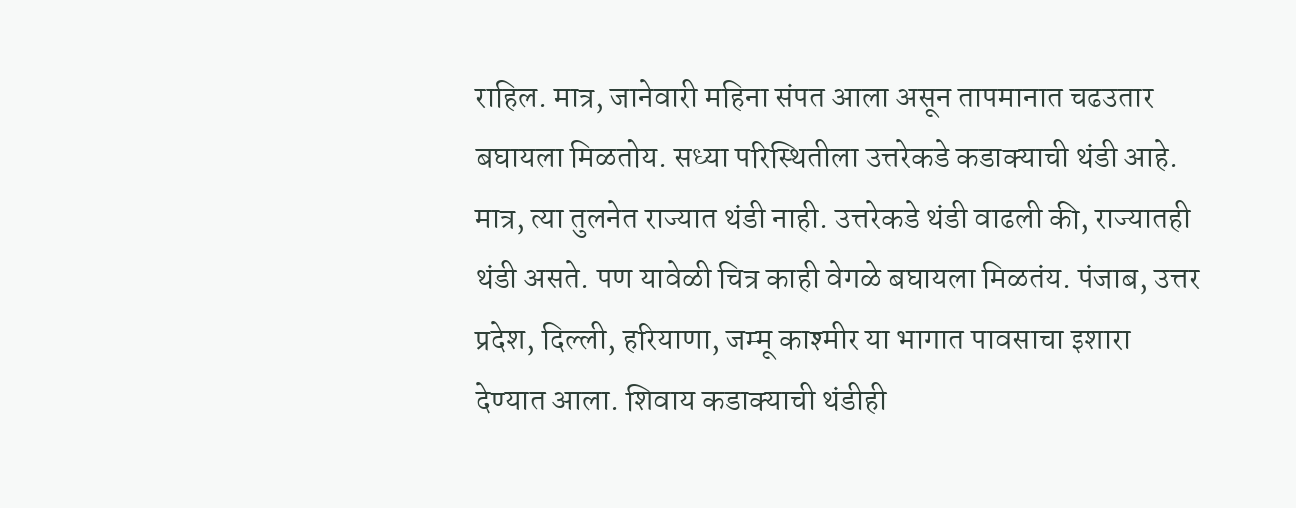राहिल. मात्र, जानेवारी महिना संपत आला असून तापमानात चढउतार बघायला मिळतोय. सध्या परिस्थितीला उत्तरेकडे कडाक्याची थंडी आहे. मात्र, त्या तुलनेत राज्यात थंडी नाही. उत्तरेकडे थंडी वाढली की, राज्यातही थंडी असते. पण यावेळी चित्र काही वेगळे बघायला मिळतंय. पंजाब, उत्तर प्रदेश, दिल्ली, हरियाणा, जम्मू काश्मीर या भागात पावसाचा इशारा देण्यात आला. शिवाय कडाक्याची थंडीही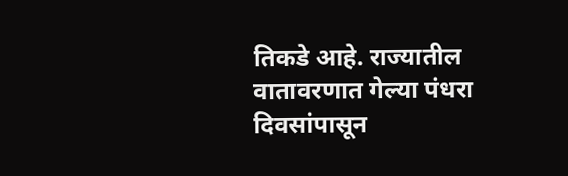तिकडे आहे. राज्यातील वातावरणात गेल्या पंधरा दिवसांपासून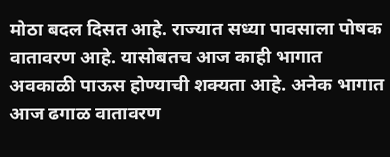मोठा बदल दिसत आहे. राज्यात सध्या पावसाला पोषक वातावरण आहे. यासोबतच आज काही भागात अवकाळी पाऊस होण्याची शक्यता आहे. अनेक भागात आज ढगाळ वातावरण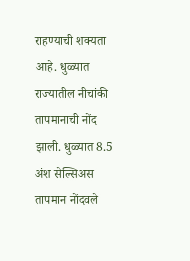राहण्याची शक्यता आहे. धुळ्यात राज्यातील नीचांकी तापमानाची नोंद झाली. धुळ्यात 8.5 अंश सेल्सिअस तापमान नोंदवले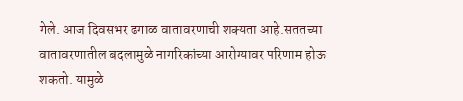गेले. आज दिवसभर ढगाळ वातावरणाची शक्यता आहे.सततच्या वातावरणातील बदलामुळे नागरिकांच्या आरोग्यावर परिणाम होऊ शकतो. यामुळे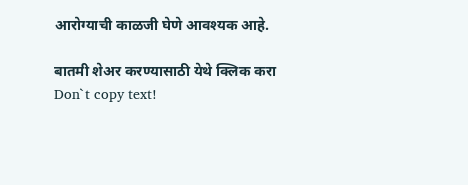आरोग्याची काळजी घेणे आवश्यक आहे.

बातमी शेअर करण्यासाठी येथे क्लिक करा
Don`t copy text!